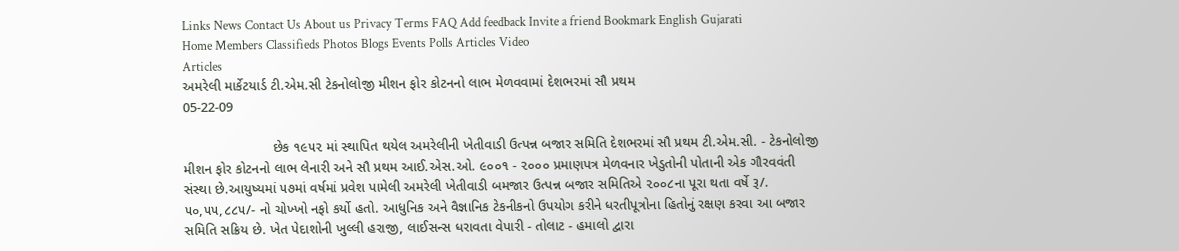Links News Contact Us About us Privacy Terms FAQ Add feedback Invite a friend Bookmark English Gujarati
Home Members Classifieds Photos Blogs Events Polls Articles Video
Articles
અમરેલી માર્કેટયાર્ડ ટી.એમ.સી ટેકનોલોજી મીશન ફોર કોટનનો લાભ મેળવવામાં દેશભરમાં સૌ પ્રથમ
05-22-09

                       છેક ૧૯૫૨ માં સ્થાપિત થયેલ અમરેલીની ખેતીવાડી ઉત્પન્ન બજાર સમિતિ દેશભરમાં સૌ પ્રથમ ટી.એમ.સી. - ટેકનોલોજી મીશન ફોર કોટનનો લાભ લેનારી અને સૌ પ્રથમ આઈ.એસ.ઓ. ૯૦૦૧ - ૨૦૦૦ પ્રમાણપત્ર મેળવનાર ખેડુતોની પોતાની એક ગૌરવવંતી સંસ્થા છે.આયુષ્યમાં ૫૭માં વર્ષમાં પ્રવેશ પામેલી અમરેલી ખેતીવાડી બમજાર ઉત્પન્ન બજાર સમિતિએ ૨૦૦૮ના પૂરા થતા વર્ષે રૂ/. ૫૦,૫૫,૮૮૫/- નો ચોખ્ખો નફો કર્યો હતો. આધુનિક અને વૈજ્ઞાનિક ટેકનીકનો ઉપયોગ કરીને ધરતીપૂત્રોના હિતોનું રક્ષણ કરવા આ બજાર સમિતિ સક્રિય છે. ખેત પેદાશોની ખુલ્લી હરાજી, લાઈસન્સ ધરાવતા વેપારી - તોલાટ - હમાલો દ્વારા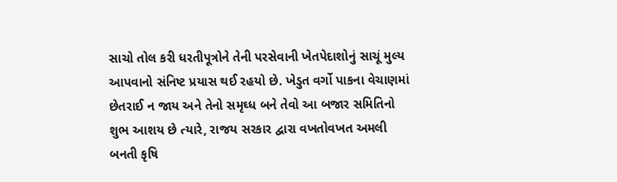સાચો તોલ કરી ધરતીપૂત્રોને તેની પરસેવાની ખેતપેદાશોનું સાચૂં મુલ્ય આપવાનો સંનિષ્ટ પ્રયાસ થઈ રહયો છે. ખેડુત વર્ગો પાકના વેચાણમાં છેતરાઈ ન જાય અને તેનો સમૃઘ્ધ બને તેવો આ બજાર સમિતિનો શુભ આશય છે ત્યારે, રાજય સરકાર દ્વારા વખતોવખત અમલી બનતી કૃષિ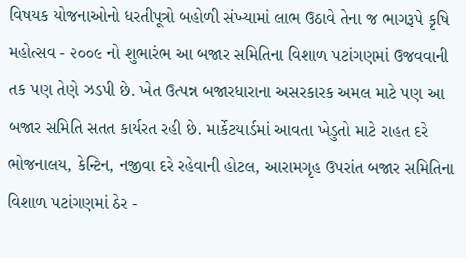વિષયક યોજનાઓનો ધરતીપૂત્રો બહોળી સંખ્યામાં લાભ ઉઠાવે તેના જ ભાગરૂપે કૃષિ મહોત્સવ - ૨૦૦૯ નો શુભારંભ આ બજાર સમિતિના વિશાળ પટાંગણમાં ઉજવવાની તક પણ તેણે ઝડપી છે. ખેત ઉત્પન્ન બજારધારાના અસરકારક અમલ માટે પણ આ બજાર સમિતિ સતત કાર્યરત રહી છે. માર્કેટયાર્ડમાં આવતા ખેડુતો માટે રાહત દરે ભોજનાલય, કેન્ટિન, નજીવા દરે રહેવાની હોટલ, આરામગૃહ ઉપરાંત બજાર સમિતિના વિશાળ પટાંગણમાં ઠેર -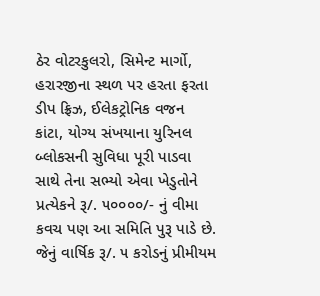ઠેર વોટરકુલરો, સિમેન્ટ માર્ગો, હરારજીના સ્થળ પર હરતા ફરતા ડીપ ફ્રિઝ, ઈલેકટ્રોનિક વજન કાંટા, યોગ્ય સંખયાના યુરિનલ બ્લોકસની સુવિધા પૂરી પાડવા સાથે તેના સભ્યો એવા ખેડુતોને પ્રત્યેકને રૂ/. ૫૦૦૦૦/- નું વીમા કવચ પણ આ સમિતિ પુરૂ પાડે છે. જેનું વાર્ષિક રૂ/. ૫ કરોડનું પ્રીમીયમ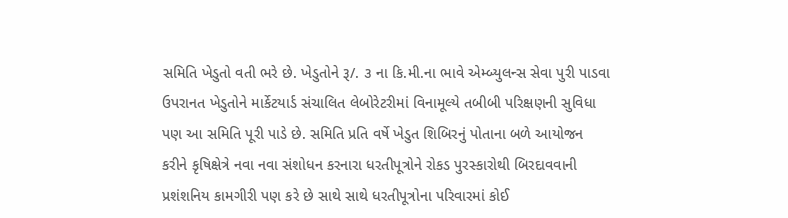સમિતિ ખેડુતો વતી ભરે છે. ખેડુતોને રૂ/. ૩ ના કિ.મી.ના ભાવે એમ્બ્યુલન્સ સેવા પુરી પાડવા ઉપરાનત ખેડુતોને માર્કેટયાર્ડ સંચાલિત લેબોરેટરીમાં વિનામૂલ્યે તબીબી પરિક્ષણની સુવિધા પણ આ સમિતિ પૂરી પાડે છે. સમિતિ પ્રતિ વર્ષે ખેડુત શિબિરનું પોતાના બળે આયોજન કરીને કૃષિક્ષેત્રે નવા નવા સંશોધન કરનારા ધરતીપૂત્રોને રોકડ પુરસ્કારોથી બિરદાવવાની પ્રશંશનિય કામગીરી પણ કરે છે સાથે સાથે ધરતીપૂત્રોના પરિવારમાં કોઈ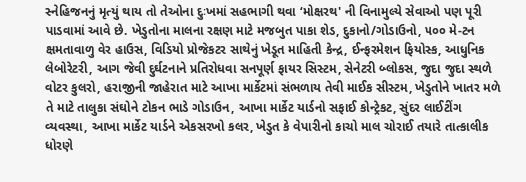સ્નેહિજનનું મૃત્યું થાય તો તેઓના દુઃખમાં સહભાગી થવા ‘મોક્ષરથ' ની વિનામુલ્યે સેવાઓ પણ પૂરી પાડવામાં આવે છે. ખેડુતોના માલના રક્ષણ માટે મજબુત પાકા શેડ, દુકાનો/ગોડાઉનો, ૫૦૦ મે-ટન ક્ષમતાવાળુ વેર હાઉસ, વિડિયો પ્રોજેકટર સાથેનું ખેડૂત માહિતી કેન્દ્ર, ઈન્ફરમેશન ફિયોસ્ક, આધુનિક લેબોરેટરી, આગ જેવી દુર્ઘટનાને પ્રતિરોધવા સનપૂર્ણ ફાયર સિસ્ટમ, સેનેટરી બ્લોકસ, જુદા જુદા સ્થળે વોટર કુલરો, હરાજીની જાહેરાત માટે આખા માર્કેટમાં સંભળાય તેવી માઈક સીસ્ટમ, ખેડુતોને ખાતર મળે તે માટે તાલુકા સંઘોને ટોકન ભાડે ગોડાઉન, આખા માર્કેટ યાર્ડનો સફાઈ કોન્ટ્રેકટ, સુંદર લાઈટીંગ વ્યવસ્થા, આખા માર્કેટ યાર્ડને એકસરખો કલર, ખેડુત કે વેપારીનો કાચો માલ ચોરાઈ તયારે તાત્કાલીક ધોરણે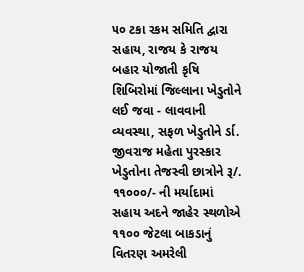૫૦ ટકા રકમ સમિતિ દ્વારા સહાય, રાજય કે રાજય બહાર યોજાતી કૃષિ શિબિરોમાં જિલ્લાના ખેડુતોને લઈ જવા - લાવવાની વ્યવસ્થા, સફળ ખેડુતોને ર્ડા. જીવરાજ મહેતા પુરસ્કાર ખેડુતોના તેજસ્વી છાત્રોને રૂ/. ૧૧૦૦૦/- ની મર્યાદામાં સહાય અદને જાહેર સ્થળોએ ૧૧૦૦ જેટલા બાકડાનું વિતરણ અમરેલી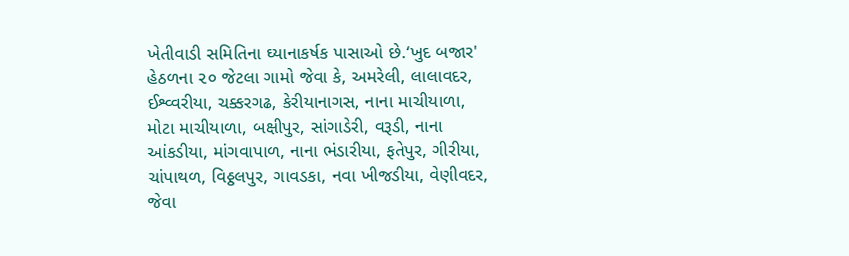ખેતીવાડી સમિતિના ઘ્યાનાકર્ષક પાસાઓ છે.‘ખુદ બજાર' હેઠળના ૨૦ જેટલા ગામો જેવા કે, અમરેલી, લાલાવદર, ઈશ્વ્વરીયા, ચક્કરગઢ, કેરીયાનાગસ, નાના માચીયાળા, મોટા માચીયાળા, બક્ષીપુર, સાંગાડેરી, વરૂડી, નાના આંકડીયા, માંગવાપાળ, નાના ભંડારીયા, ફતેપુર, ગીરીયા, ચાંપાથળ, વિઠ્ઠલપુર, ગાવડકા, નવા ખીજડીયા, વેણીવદર, જેવા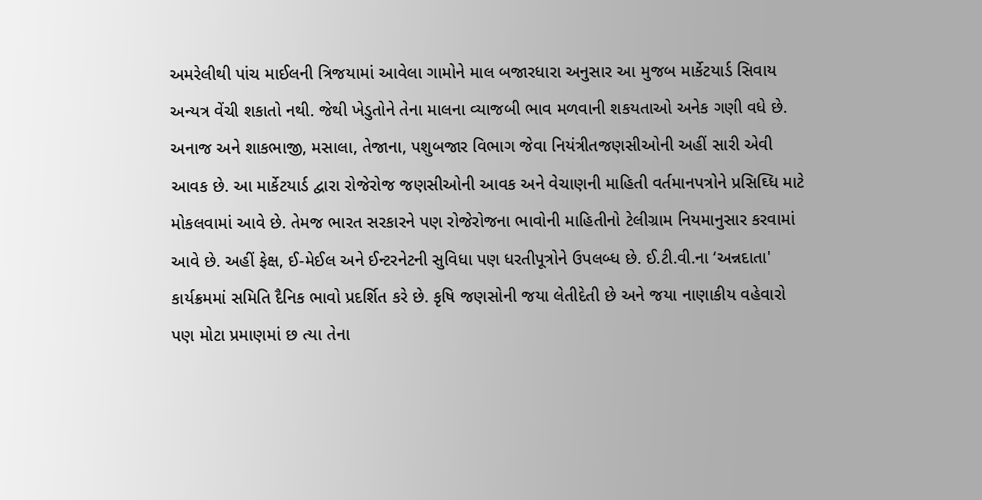અમરેલીથી પાંચ માઈલની ત્રિજયામાં આવેલા ગામોને માલ બજારધારા અનુસાર આ મુજબ માર્કેટયાર્ડ સિવાય અન્યત્ર વેંચી શકાતો નથી. જેથી ખેડુતોને તેના માલના વ્યાજબી ભાવ મળવાની શકયતાઓ અનેક ગણી વધે છે. અનાજ અને શાકભાજી, મસાલા, તેજાના, પશુબજાર વિભાગ જેવા નિયંત્રીતજણસીઓની અહીં સારી એવી આવક છે. આ માર્કેટયાર્ડ દ્વારા રોજેરોજ જણસીઓની આવક અને વેચાણની માહિતી વર્તમાનપત્રોને પ્રસિઘ્ધિ માટે મોકલવામાં આવે છે. તેમજ ભારત સરકારને પણ રોજેરોજના ભાવોની માહિતીનો ટેલીગ્રામ નિયમાનુસાર કરવામાં આવે છે. અહીં ફેક્ષ, ઈ-મેઈલ અને ઈન્ટરનેટની સુવિધા પણ ધરતીપૂત્રોને ઉપલબ્ધ છે. ઈ.ટી.વી.ના ‘અન્નદાતા' કાર્યક્રમમાં સમિતિ દૈનિક ભાવો પ્રદર્શિત કરે છે. કૃષિ જણસોની જયા લેતીદેતી છે અને જયા નાણાકીય વહેવારો પણ મોટા પ્રમાણમાં છ ત્યા તેના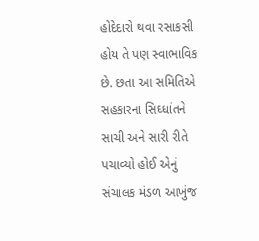હોદેદારો થવા રસાકસી હોય તે પણ સ્વાભાવિક છે. છતા આ સમિતિએ સહકારના સિઘ્ધાંતને સાચી અને સારી રીતે પચાવ્યો હોઈ એનું સંચાલક મંડળ આખુંજ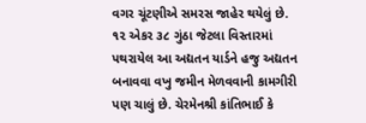વગર ચૂંટણીએ સમરસ જાહેર થયેલું છે. ૧૨ એકર ૩૮ ગુંઠા જેટલા વિસ્તારમાં પથરાયેલ આ અદ્યતન યાર્ડને હજુ અદ્યતન બનાવવા વખુ જમીન મેળવવાની કામગીરી પણ ચાલું છે. ચેરમેનશ્રી કાંતિભાઈ કે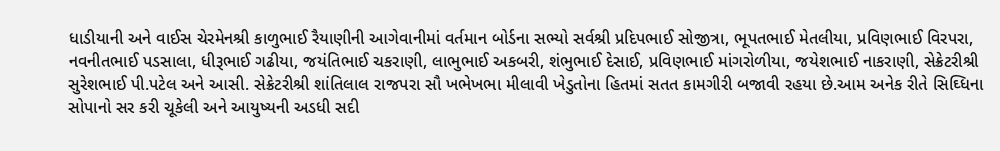ધાડીયાની અને વાઈસ ચેરમેનશ્રી કાળુભાઈ રૈયાણીની આગેવાનીમાં વર્તમાન બોર્ડના સભ્યો સર્વશ્રી પ્રદિપભાઈ સોજીત્રા, ભૂપતભાઈ મેતલીયા, પ્રવિણભાઈ વિરપરા, નવનીતભાઈ પડસાલા, ધીરૂભાઈ ગઢીયા, જયંતિભાઈ ચકરાણી, લાભુભાઈ અકબરી, શંભુભાઈ દેસાઈ, પ્રવિણભાઈ માંગરોળીયા, જયેશભાઈ નાકરાણી, સેક્રેટરીશ્રી સુરેશભાઈ પી.પટેલ અને આસી. સેક્રેટરીશ્રી શાંતિલાલ રાજપરા સૌ ખભેખભા મીલાવી ખેડુતોના હિતમાં સતત કામગીરી બજાવી રહયા છે.આમ અનેક રીતે સિઘ્ધિના સોપાનો સર કરી ચૂકેલી અને આયુષ્યની અડધી સદી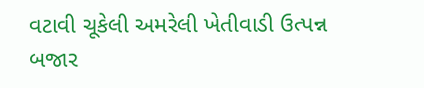વટાવી ચૂકેલી અમરેલી ખેતીવાડી ઉત્પન્ન બજાર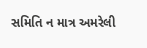સમિતિ ન માત્ર અમરેલી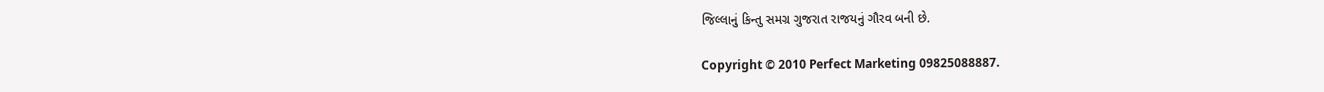જિલ્લાનું કિન્તુ સમગ્ર ગુજરાત રાજયનું ગૌરવ બની છે.

Copyright © 2010 Perfect Marketing 09825088887.